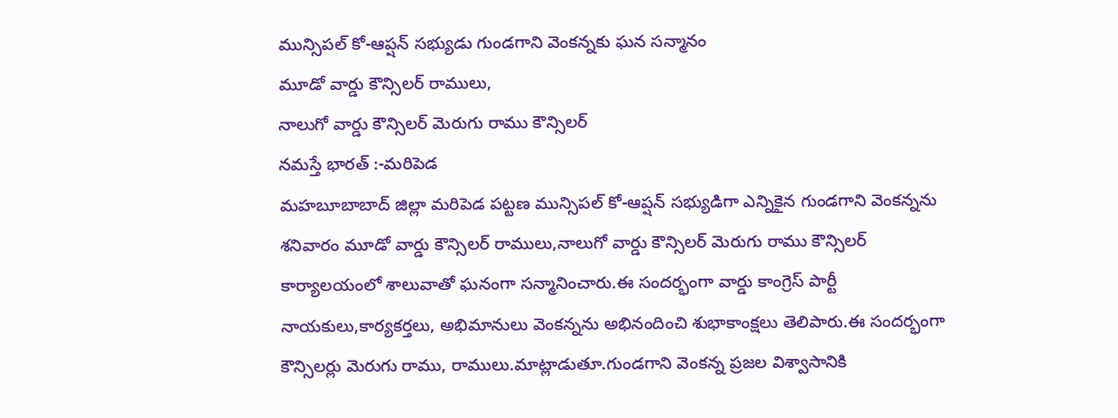మున్సిపల్ కో-ఆప్షన్ సభ్యుడు గుండగాని వెంకన్నకు ఘన సన్మానం
మూడో వార్డు కౌన్సిలర్ రాములు,
నాలుగో వార్డు కౌన్సిలర్ మెరుగు రాము కౌన్సిలర్
నమస్తే భారత్ :-మరిపెడ
మహబూబాబాద్ జిల్లా మరిపెడ పట్టణ మున్సిపల్ కో-ఆప్షన్ సభ్యుడిగా ఎన్నికైన గుండగాని వెంకన్నను శనివారం మూడో వార్డు కౌన్సిలర్ రాములు,నాలుగో వార్డు కౌన్సిలర్ మెరుగు రాము కౌన్సిలర్ కార్యాలయంలో శాలువాతో ఘనంగా సన్మానించారు.ఈ సందర్భంగా వార్డు కాంగ్రెస్ పార్టీ నాయకులు,కార్యకర్తలు, అభిమానులు వెంకన్నను అభినందించి శుభాకాంక్షలు తెలిపారు.ఈ సందర్భంగా కౌన్సిలర్లు మెరుగు రాము, రాములు.మాట్లాడుతూ.గుండగాని వెంకన్న ప్రజల విశ్వాసానికి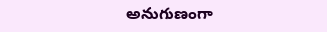అనుగుణంగా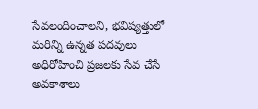సేవలందించాలని, భవిష్యత్తులో మరిన్ని ఉన్నత పదవులు అధిరోహించి ప్రజలకు సేవ చేసే అవకాశాలు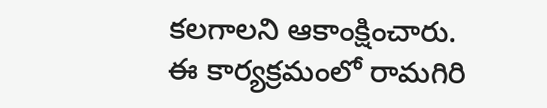కలగాలని ఆకాంక్షించారు.
ఈ కార్యక్రమంలో రామగిరి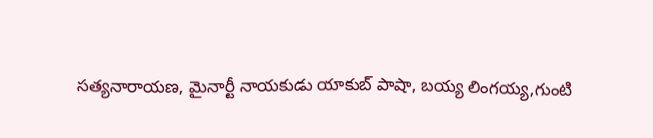సత్యనారాయణ, మైనార్టీ నాయకుడు యాకుబ్ పాషా, బయ్య లింగయ్య,గుంటి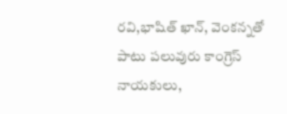రవి,భాషిత్ ఖాన్, వెంకన్నతో పాటు పలువురు కాంగ్రెస్ నాయకులు,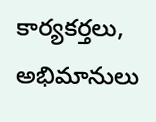కార్యకర్తలు, అభిమానులు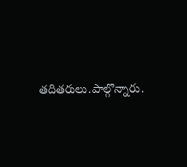తదితరులు.పాల్గొన్నారు.